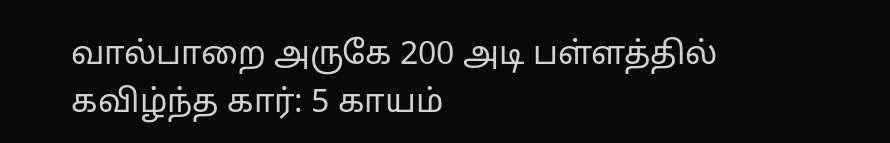வால்பாறை அருகே 200 அடி பள்ளத்தில் கவிழ்ந்த கார்: 5 காயம்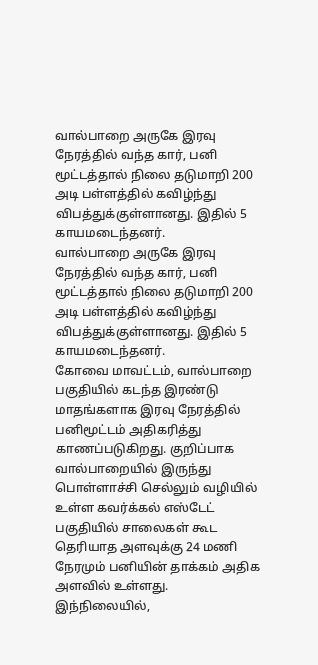வால்பாறை அருகே இரவு நேரத்தில் வந்த கார், பனி மூட்டத்தால் நிலை தடுமாறி 200 அடி பள்ளத்தில் கவிழ்ந்து விபத்துக்குள்ளானது. இதில் 5 காயமடைந்தனர்.
வால்பாறை அருகே இரவு நேரத்தில் வந்த கார், பனி மூட்டத்தால் நிலை தடுமாறி 200 அடி பள்ளத்தில் கவிழ்ந்து விபத்துக்குள்ளானது. இதில் 5 காயமடைந்தனர்.
கோவை மாவட்டம், வால்பாறை பகுதியில் கடந்த இரண்டு மாதங்களாக இரவு நேரத்தில் பனிமூட்டம் அதிகரித்து காணப்படுகிறது. குறிப்பாக வால்பாறையில் இருந்து பொள்ளாச்சி செல்லும் வழியில் உள்ள கவர்க்கல் எஸ்டேட் பகுதியில் சாலைகள் கூட தெரியாத அளவுக்கு 24 மணி நேரமும் பனியின் தாக்கம் அதிக அளவில் உள்ளது.
இந்நிலையில்,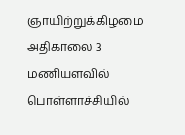ஞாயிற்றுக்கிழமை அதிகாலை 3 மணியளவில் பொள்ளாச்சியில்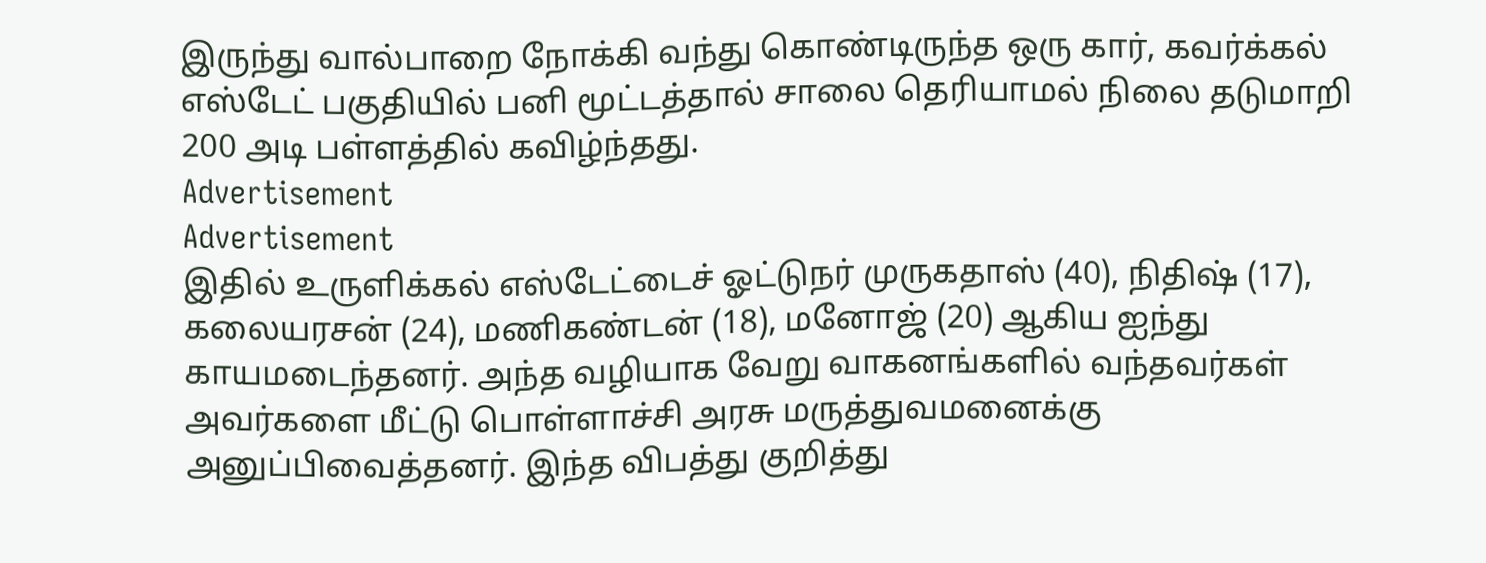இருந்து வால்பாறை நோக்கி வந்து கொண்டிருந்த ஒரு கார், கவர்க்கல் எஸ்டேட் பகுதியில் பனி மூட்டத்தால் சாலை தெரியாமல் நிலை தடுமாறி 200 அடி பள்ளத்தில் கவிழ்ந்தது.
Advertisement
Advertisement
இதில் உருளிக்கல் எஸ்டேட்டைச் ஓட்டுநர் முருகதாஸ் (40), நிதிஷ் (17), கலையரசன் (24), மணிகண்டன் (18), மனோஜ் (20) ஆகிய ஐந்து காயமடைந்தனர். அந்த வழியாக வேறு வாகனங்களில் வந்தவர்கள் அவர்களை மீட்டு பொள்ளாச்சி அரசு மருத்துவமனைக்கு அனுப்பிவைத்தனர். இந்த விபத்து குறித்து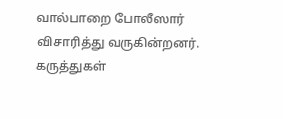வால்பாறை போலீஸார் விசாரித்து வருகின்றனர்.
கருத்துகள்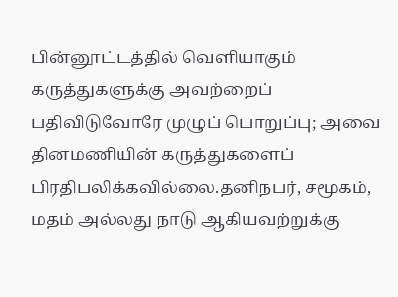பின்னூட்டத்தில் வெளியாகும் கருத்துகளுக்கு அவற்றைப் பதிவிடுவோரே முழுப் பொறுப்பு; அவை தினமணியின் கருத்துகளைப் பிரதிபலிக்கவில்லை.தனிநபர், சமூகம், மதம் அல்லது நாடு ஆகியவற்றுக்கு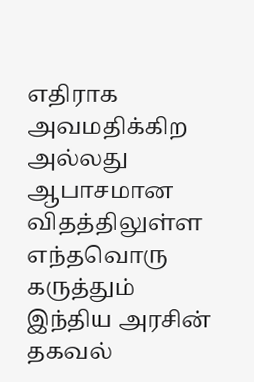எதிராக அவமதிக்கிற அல்லது ஆபாசமான விதத்திலுள்ள எந்தவொரு கருத்தும் இந்திய அரசின் தகவல்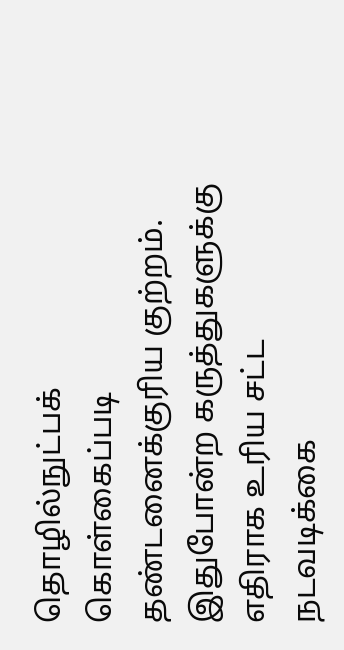தொழில்நுட்பக் கொள்கைப்படி தண்டனைக்குரிய குற்றம். இதுபோன்ற கருத்துகளுக்கு எதிராக உரிய சட்ட நடவடிக்கை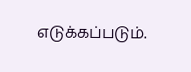எடுக்கப்படும்.